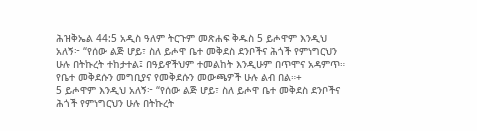ሕዝቅኤል 44:5 አዲስ ዓለም ትርጉም መጽሐፍ ቅዱስ 5 ይሖዋም እንዲህ አለኝ፦ “የሰው ልጅ ሆይ፣ ስለ ይሖዋ ቤተ መቅደስ ደንቦችና ሕጎች የምነግርህን ሁሉ በትኩረት ተከታተል፤ በዓይኖችህም ተመልከት እንዲሁም በጥሞና አዳምጥ። የቤተ መቅደሱን መግቢያና የመቅደሱን መውጫዎች ሁሉ ልብ በል።+
5 ይሖዋም እንዲህ አለኝ፦ “የሰው ልጅ ሆይ፣ ስለ ይሖዋ ቤተ መቅደስ ደንቦችና ሕጎች የምነግርህን ሁሉ በትኩረት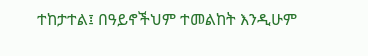ተከታተል፤ በዓይኖችህም ተመልከት እንዲሁም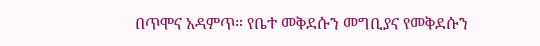በጥሞና አዳምጥ። የቤተ መቅደሱን መግቢያና የመቅደሱን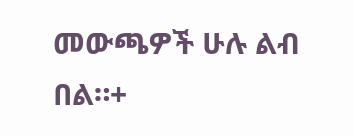መውጫዎች ሁሉ ልብ በል።+